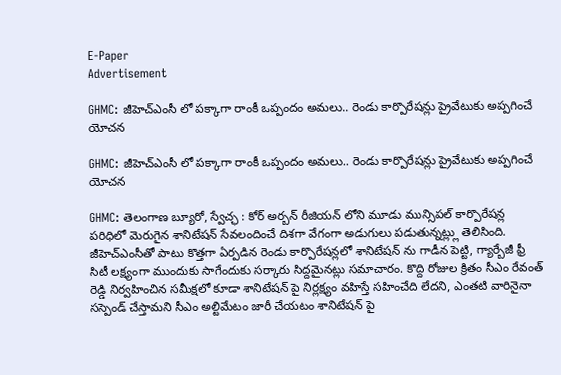E-Paper
Advertisement

GHMC: జీహెచ్ఎంసీ లో పక్కాగా రాంకీ ఒప్పందం అమలు.. రెండు కార్పొరేషన్లు ప్రైవేటుకు అప్పగించే యోచన

GHMC: జీహెచ్ఎంసీ లో పక్కాగా రాంకీ ఒప్పందం అమలు.. రెండు కార్పొరేషన్లు ప్రైవేటుకు అప్పగించే యోచన

GHMC: తెలంగాణ బ్యూరో, స్వేచ్ఛ : కోర్ అర్బన్ రీజియన్ లోని మూడు మున్సిపల్ కార్పొరేషన్ల పరిధిలో మెరుగైన శానిటేషన్ సేవలందించే దిశగా వేగంగా అడుగులు పడుతున్నట్ల్లు తెలిసింది. జీహెచ్ఎంసీతో పాటు కొత్తగా ఏర్పడిన రెండు కార్పొరేషన్లలో శానిటేషన్ ను గాడీన పెట్టి, గ్యార్బేజీ ఫ్రీ సిటీ లక్ష్యంగా ముందుకు సాగేందుకు సర్కారు సిద్దమైనట్లు సమాచారం. కొద్ది రోజుల క్రితం సీఎం రేవంత్ రెడ్డి నిర్వహించిన సమీక్షలో కూడా శానిటేషన్ పై నిర్లక్ష్యం వహిస్తే సహించేది లేదని, ఎంతటి వారినైనా సస్పెండ్ చేస్తామని సీఎం అల్టిమేటం జారీ చేయటం శానిటేషన్ పై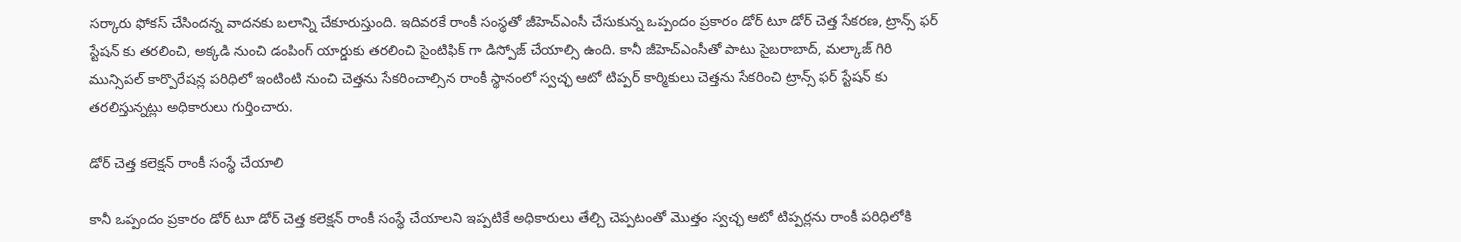సర్కారు ఫోకస్ చేసిందన్న వాదనకు బలాన్ని చేకూరుస్తుంది. ఇదివరకే రాంకీ సంస్థతో జీహెచ్ఎంసీ చేసుకున్న ఒప్పందం ప్రకారం డోర్ టూ డోర్ చెత్త సేకరణ, ట్రాన్స్ ఫర్ స్టేషన్ కు తరలించి, అక్కడి నుంచి డంపింగ్ యార్డుకు తరలించి సైంటిఫిక్ గా డిస్పోజ్ చేయాల్సి ఉంది. కానీ జీహెచ్ఎంసీతో పాటు సైబరాబాద్, మల్కాజ్ గిరి మున్సిపల్ కార్పొరేషన్ల పరిధిలో ఇంటింటి నుంచి చెత్తను సేకరించాల్సిన రాంకీ స్థానంలో స్వచ్ఛ ఆటో టిప్పర్ కార్మికులు చెత్తను సేకరించి ట్రాన్స్ ఫర్ స్టేషన్ కు తరలిస్తున్నట్లు అధికారులు గుర్తించారు.

డోర్ చెత్త కలెక్షన్ రాంకీ సంస్థే చేయాలి

కానీ ఒప్పందం ప్రకారం డోర్ టూ డోర్ చెత్త కలెక్షన్ రాంకీ సంస్థే చేయాలని ఇప్పటికే అధికారులు తేల్చి చెప్పటంతో మొత్తం స్వచ్ఛ ఆటో టిప్పర్లను రాంకీ పరిధిలోకి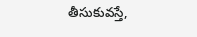తీసుకువస్తే,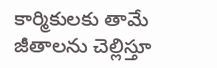కార్మికులకు తామే జీతాలను చెల్లిస్తూ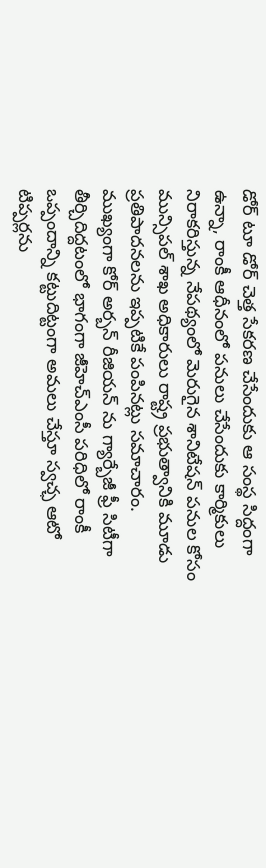డోర్ టూ డోర్ చెత్త సేకరణ చేసేందుకు ఆ సంస్థ సిద్దంగా ఉన్నా, రాంకీ ఆధీనంలో పనులు చేసేందుకు కార్మికులు నిరాకరిస్తున్న నేపథ్యంలో మెరుగైన శానిటేషన్ పనుల కోసం మున్సిపల్ శాఖ అధికారులు రాష్ట్ర ప్రభుత్వానికి మూడు ప్రతిపాదనలను ఇప్పటికే పంపినట్లు సమాచారం. ముఖ్యంగా కోర్ అర్బన్ రీజియన్ ను గ్యార్బేజీ ఫ్రీ సిటీగా తీర్చిదిద్దటంలో భాగంగా జీహెచ్ఎంసీ పరిధిలో రాంకీ ఒప్పందాన్ని కట్టుదిట్టంగా అమలు చేస్తూ స్వచ్ఛ ఆటో టిప్పర్లను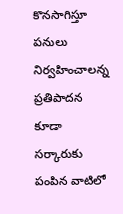కొనసాగిస్తూ పనులు నిర్వహించాలన్న ప్రతిపాదన కూడా సర్కారుకు పంపిన వాటిలో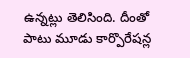ఉన్నట్లు తెలిసింది. దీంతో పాటు మూడు కార్పొరేషన్ల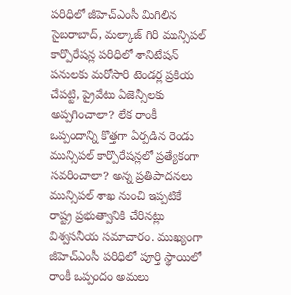పరిధిలో జీహెచ్ఎంసీ మిగిలిన సైబరాబాద్, మల్కాజ్ గిరి మున్సిపల్ కార్పొరేషన్ల పరిధిలో శానిటేషన్ పనులకు మరోసారి టెండర్ల ప్రకియ చేపట్టి, ప్రైవేటు ఏజెన్సీలకు అప్పగించాలా? లేక రాంకీ ఒప్పందాన్ని కొత్తగా ఏర్పడిన రెండు మున్సిపల్ కార్పొరేషన్లలో ప్రత్యేకంగా సవరించాలా? అన్న ప్రతిపాదనలు మున్సిపల్ శాఖ నుంచి ఇప్పటికే రాష్ట్ర ప్రభుత్వానికి చేరినట్లు విశ్వసనీయ సమాచారం. ముఖ్యంగా జీహెచ్ఎంసీ పరిధిలో పూర్తి స్థాయిలో రాంకీ ఒప్పందం అమలు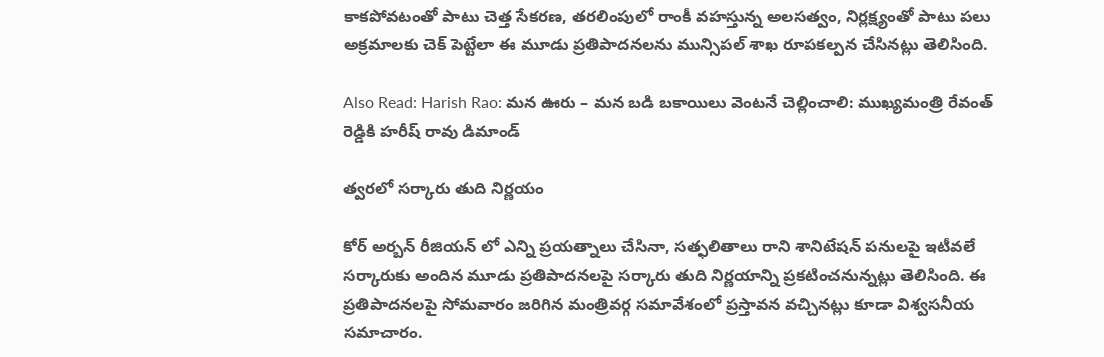కాకపోవటంతో పాటు చెత్త సేకరణ, తరలింపులో రాంకీ వహస్తున్న అలసత్వం, నిర్లక్ష్యంతో పాటు పలు అక్రమాలకు చెక్ పెట్టేలా ఈ మూడు ప్రతిపాదనలను మున్సిపల్ శాఖ రూపకల్పన చేసినట్లు తెలిసింది.

Also Read: Harish Rao: మన ఊరు – మన బడి బకాయిలు వెంటనే చెల్లించాలి: ముఖ్యమంత్రి రేవంత్ రెడ్డికి హరీష్ రావు డిమాండ్

త్వరలో సర్కారు తుది నిర్ణయం

కోర్ అర్బన్ రీజియన్ లో ఎన్ని ప్రయత్నాలు చేసినా, సత్ఫలితాలు రాని శానిటేషన్ పనులపై ఇటీవలే సర్కారుకు అందిన మూడు ప్రతిపాదనలపై సర్కారు తుది నిర్ణయాన్ని ప్రకటించనున్నట్లు తెలిసింది. ఈ ప్రతిపాదనలపై సోమవారం జరిగిన మంత్రివర్గ సమావేశంలో ప్రస్తావన వచ్చినట్లు కూడా విశ్వసనీయ సమాచారం.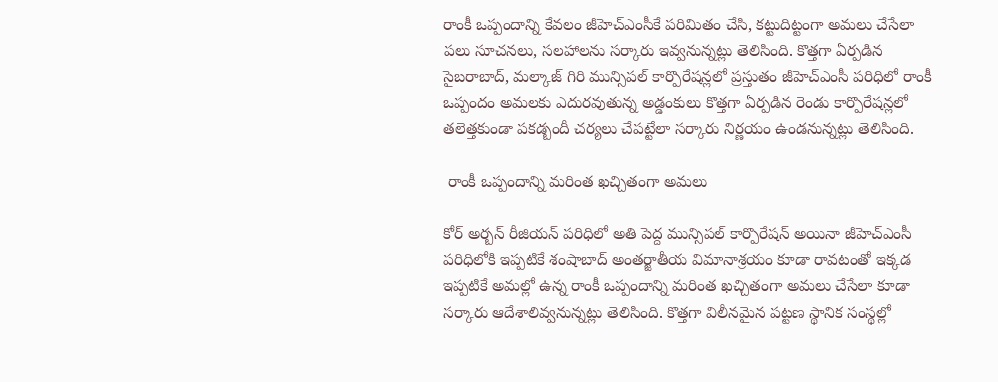రాంకీ ఒప్పందాన్ని కేవలం జీహెచ్ఎంసీకే పరిమితం చేసి, కట్టుదిట్టంగా అమలు చేసేలా పలు సూచనలు, సలహాలను సర్కారు ఇవ్వనున్నట్లు తెలిసింది. కొత్తగా ఏర్పడిన సైబరాబాద్, మల్కాజ్ గిరి మున్సిపల్ కార్పొరేషన్లలో ప్రస్తుతం జీహెచ్ఎంసీ పరిధిలో రాంకీ ఒప్పందం అమలకు ఎదురవుతున్న అడ్డంకులు కొత్తగా ఏర్పడిన రెండు కార్పొరేషన్లలో తలెత్తకుండా పకడ్బందీ చర్యలు చేపట్టేలా సర్కారు నిర్ణయం ఉండనున్నట్లు తెలిసింది.

 రాంకీ ఒప్పందాన్ని మరింత ఖచ్చితంగా అమలు

కోర్ అర్బన్ రీజియన్ పరిధిలో అతి పెద్ద మున్సిపల్ కార్పొరేషన్ అయినా జీహెచ్ఎంసీ పరిధిలోకి ఇప్పటికే శంషాబాద్ అంతర్జాతీయ విమానాశ్రయం కూడా రావటంతో ఇక్కడ ఇప్పటికే అమల్లో ఉన్న రాంకీ ఒప్పందాన్ని మరింత ఖచ్చితంగా అమలు చేసేలా కూడా సర్కారు ఆదేశాలివ్వనున్నట్లు తెలిసింది. కొత్తగా విలీనమైన పట్టణ స్థానిక సంస్థల్లో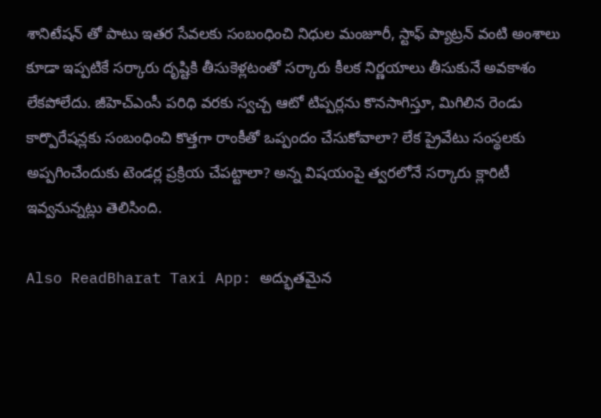శానిటేషన్ తో పాటు ఇతర సేవలకు సంబంధించి నిధుల మంజూరీ, స్టాఫ్ ప్యాట్రన్ వంటి అంశాలు కూడా ఇప్పటికే సర్కారు దృష్టికి తీసుకెళ్లటంతో సర్కారు కీలక నిర్ణయాలు తీసుకునే అవకాశం లేకపోలేదు. జీహెచ్ఎంసీ పరిధి వరకు స్వచ్చ ఆటో టిప్పర్లను కొనసాగిస్తూ, మిగిలిన రెండు కార్పొరేషన్లకు సంబంధించి కొత్తగా రాంకీతో ఒప్పందం చేసుకోవాలా? లేక ప్రైవేటు సంస్థలకు అప్పగించేందుకు టెండర్ల ప్రక్రియ చేపట్టాలా? అన్న విషయంపై త్వరలోనే సర్కారు క్లారిటీ ఇవ్వనున్నట్లు తెలిసింది.

Also ReadBharat Taxi App: అద్భుతమైన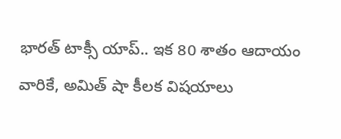భారత్ టాక్సీ యాప్.. ఇక 80 శాతం ఆదాయం వారికే, అమిత్ షా కీలక విషయాలు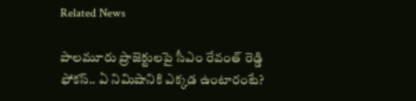Related News

పాలమూరు ప్రాజెక్టులపై సీఎం రేవంత్ రెడ్డి ఫోకస్.. ఏ నిమిషానికి ఎక్కడ ఉంటారంటే?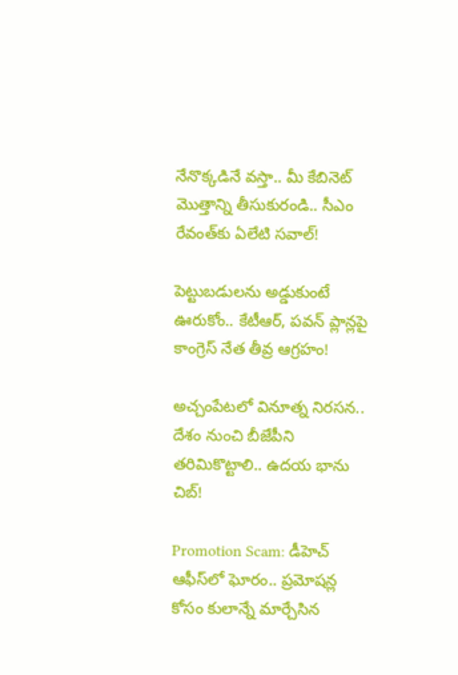నేనొక్కడినే వస్తా.. మీ కేబినెట్ మొత్తాన్ని తీసుకురండి.. సీఎం రేవంత్‌కు ఏలేటి సవాల్!

పెట్టుబడులను అడ్డుకుంటే ఊరుకోం.. కేటీఆర్, పవన్ ప్లాన్లపై కాంగ్రెస్ నేత తీవ్ర ఆగ్రహం!

అచ్చంపేటలో వినూత్న నిరసన.. దేశం నుంచి బీజేపీని తరిమికొట్టాలి.. ఉదయ భాను చిబ్!

Promotion Scam: డీహెచ్ ఆఫీస్‌లో ఘోరం.. ప్రమోషన్ల కోసం కులాన్నే మార్చేసిన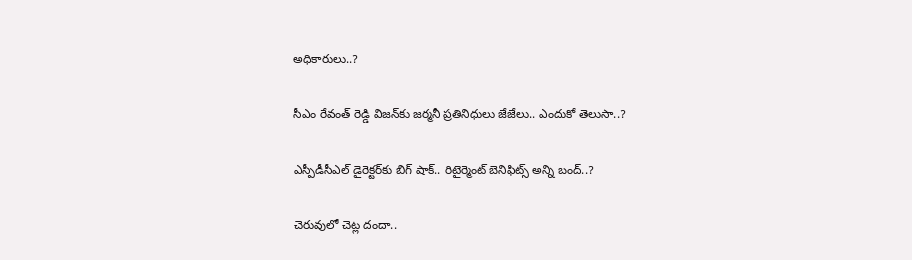అధికారులు..?

సీఎం రేవంత్ రెడ్డి విజన్‌కు జర్మనీ ప్రతినిధులు జేజేలు.. ఎందుకో తెలుసా..?

ఎస్పీడీసీఎల్ డైరెక్టర్‌కు బిగ్ షాక్.. రిటైర్మెంట్ బెనిఫిట్స్ అన్ని బంద్..?

చెరువులో చెట్ల దందా..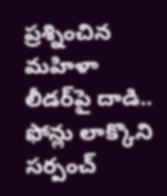ప్రశ్నించిన మహిళా లీడర్‌పై దాడి.. ఫోన్లు లాక్కొని సర్పంచ్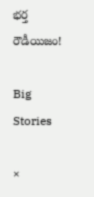భర్త రౌడీయిజం!

Big Stories

×